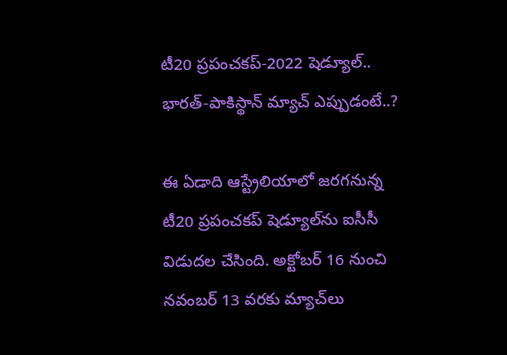టీ20 ప్రపంచకప్-2022 షెడ్యూల్.. భారత్-పాకిస్థాన్ మ్యాచ్ ఎప్పుడంటే..?

ఈ ఏడాది ఆస్ట్రేలియాలో జరగనున్న టీ20 ప్రపంచకప్ షెడ్యూల్‌ను ఐసీసీ విడుదల చేసింది. అక్టోబర్ 16 నుంచి నవంబర్ 13 వరకు మ్యాచ్‌లు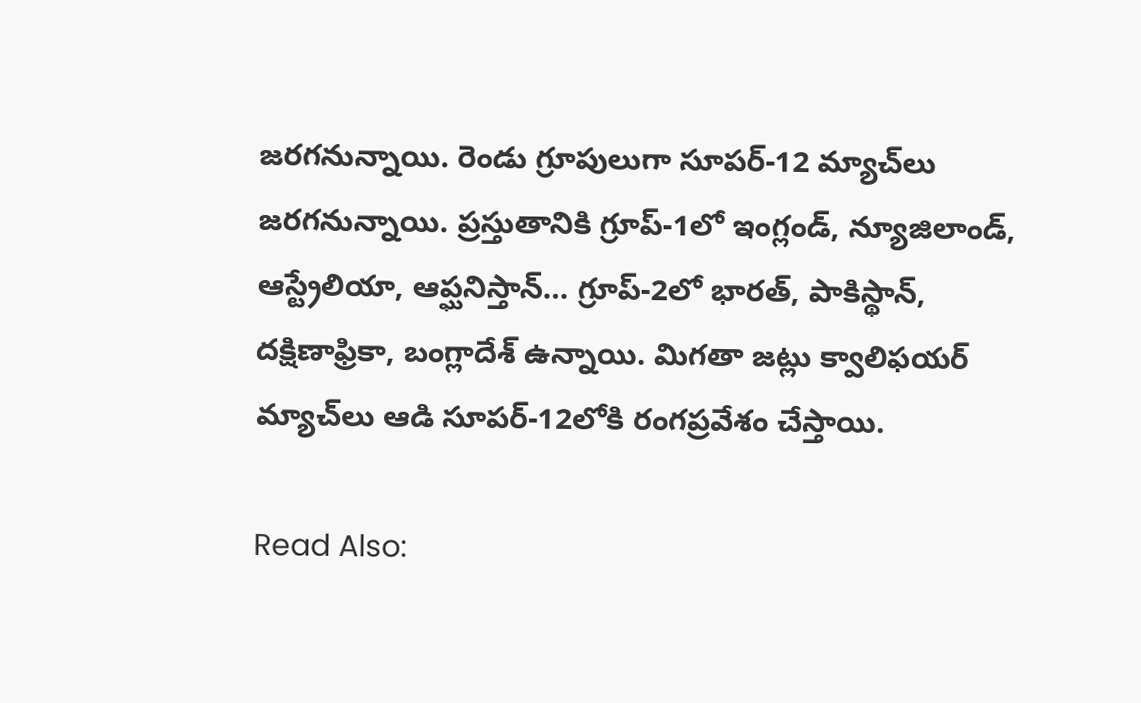జరగనున్నాయి. రెండు గ్రూపులుగా సూపర్-12 మ్యాచ్‌లు జరగనున్నాయి. ప్రస్తుతానికి గ్రూప్-1లో ఇంగ్లండ్, న్యూజిలాండ్, ఆస్ట్రేలియా, ఆప్ఘనిస్తాన్… గ్రూప్-2లో భారత్, పాకిస్థాన్, దక్షిణాఫ్రికా, బంగ్లాదేశ్ ఉన్నాయి. మిగతా జట్లు క్వాలిఫయర్ మ్యాచ్‌లు ఆడి సూపర్-12లోకి రంగప్రవేశం చేస్తాయి.

Read Also: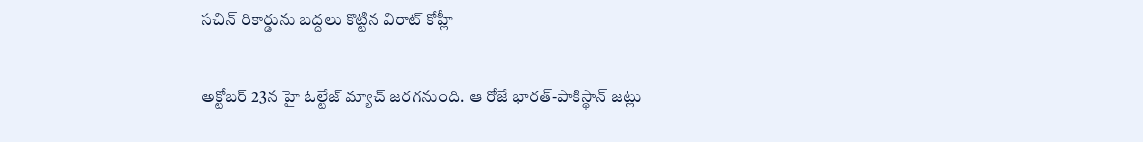సచిన్ రికార్డును బద్దలు కొట్టిన విరాట్ కోహ్లీ

అక్టోబర్ 23న హై ఓల్టేజ్ మ్యాచ్ జరగనుంది. ఆ రోజే భారత్-పాకిస్థాన్ జట్లు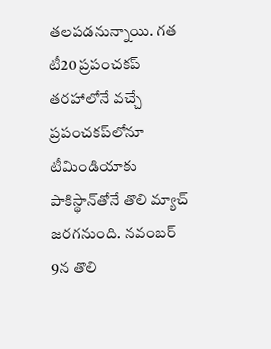తలపడనున్నాయి. గత టీ20 ప్రపంచకప్ తరహాలోనే వచ్చే ప్రపంచకప్‌లోనూ టీమిండియాకు పాకిస్థాన్‌తోనే తొలి మ్యాచ్ జరగనుంది. నవంబర్ 9న తొలి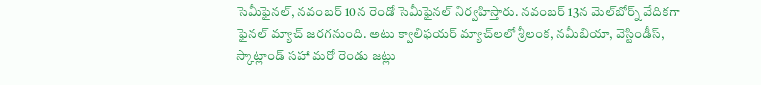సెమీఫైనల్, నవంబర్ 10న రెండో సెమీఫైనల్ నిర్వహిస్తారు. నవంబర్ 13న మెల్‌బోర్న్ వేదికగా ఫైనల్ మ్యాచ్ జరగనుంది. అటు క్వాలిఫయర్ మ్యాచ్‌లలో శ్రీలంక, నమీబియా, వెస్టిండీస్, స్కాట్లాండ్ సహా మరో రెండు జట్లు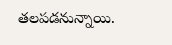తలపడనున్నాయి.